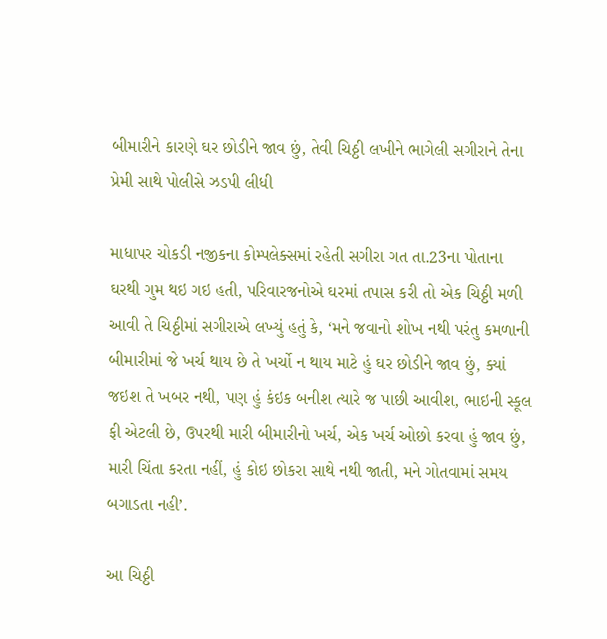બીમારીને કારણે ઘર છોડીને જાવ છું, તેવી ચિઠ્ઠી લખીને ભાગેલી સગીરાને તેના પ્રેમી સાથે પોલીસે ઝડપી લીધી

માધાપર ચોકડી નજીકના કોમ્પલેક્સમાં રહેતી સગીરા ગત તા.23ના પોતાના ઘરથી ગુમ થઇ ગઇ હતી, પરિવારજનોએ ઘરમાં તપાસ કરી તો એક ચિઠ્ઠી મળી આવી તે ચિઠ્ઠીમાં સગીરાએ લખ્યું હતું કે, ‘મને જવાનો શોખ નથી પરંતુ કમળાની બીમારીમાં જે ખર્ચ થાય છે તે ખર્ચો ન થાય માટે હું ઘર છોડીને જાવ છું, ક્યાં જઇશ તે ખબર નથી, પણ હું કંઇક બનીશ ત્યારે જ પાછી આવીશ, ભાઇની સ્કૂલ ફી એટલી છે, ઉપરથી મારી બીમારીનો ખર્ચ, એક ખર્ચ ઓછો કરવા હું જાવ છું, મારી ચિંતા કરતા નહીં, હું કોઇ છોકરા સાથે નથી જાતી, મને ગોતવામાં સમય બગાડતા નહી’.

આ ચિઠ્ઠી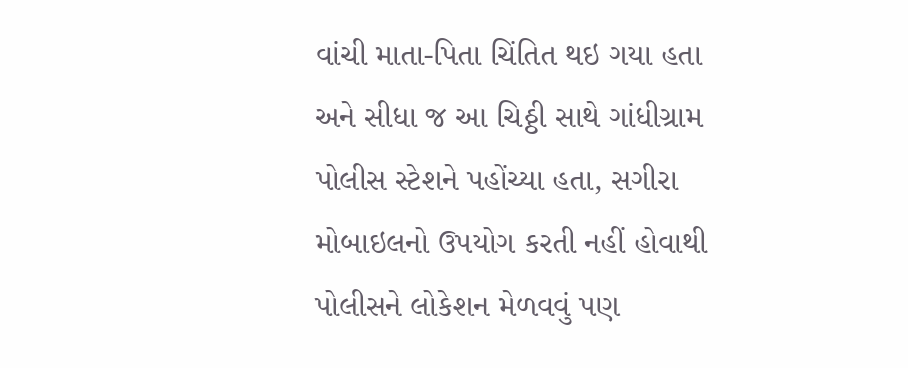વાંચી માતા-પિતા ચિંતિત થઇ ગયા હતા અને સીધા જ આ ચિઠ્ઠી સાથે ગાંધીગ્રામ પોલીસ સ્ટેશને પહોંચ્યા હતા, સગીરા મોબાઇલનો ઉપયોગ કરતી નહીં હોવાથી પોલીસને લોકેશન મેળવવું પણ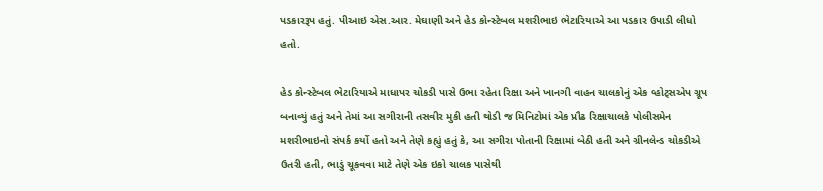પડકારરૂપ હતું. પીઆઇ એસ.આર. મેઘાણી અને હેડ કોન્સ્ટેબલ મશરીભાઇ ભેટારિયાએ આ પડકાર ઉપાડી લીધો હતો.

હેડ કોન્સ્ટેબલ ભેટારિયાએ માધાપર ચોકડી પાસે ઉભા રહેતા રિક્ષા અને ખાનગી વાહન ચાલકોનું એક વ્હોટ્સએપ ગ્રૂપ બનાવ્યું હતું અને તેમાં આ સગીરાની તસવીર મુકી હતી થોડી જ મિનિટોમાં એક પ્રૌઢ રિક્ષાચાલકે પોલીસમેન મશરીભાઇનો સંપર્ક કર્યો હતો અને તેણે કહ્યું હતું કે, આ સગીરા પોતાની રિક્ષામાં બેઠી હતી અને ગ્રીનલેન્ડ ચોકડીએ ઉતરી હતી, ભાડું ચૂકવવા માટે તેણે એક ઇકો ચાલક પાસેથી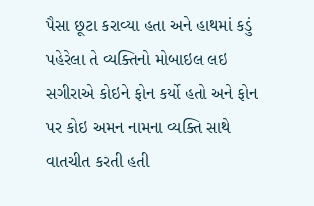પૈસા છૂટા કરાવ્યા હતા અને હાથમાં કડું પહેરેલા તે વ્યક્તિનો મોબાઇલ લઇ સગીરાએ કોઇને ફોન કર્યો હતો અને ફોન પર કોઇ અમન નામના વ્યક્તિ સાથે વાતચીત કરતી હતી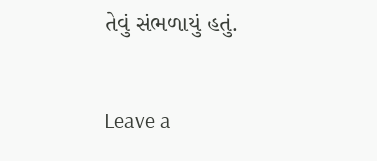તેવું સંભળાયું હતું.

Leave a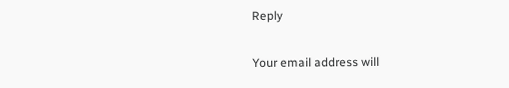Reply

Your email address will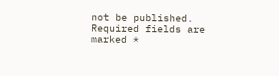not be published. Required fields are marked *